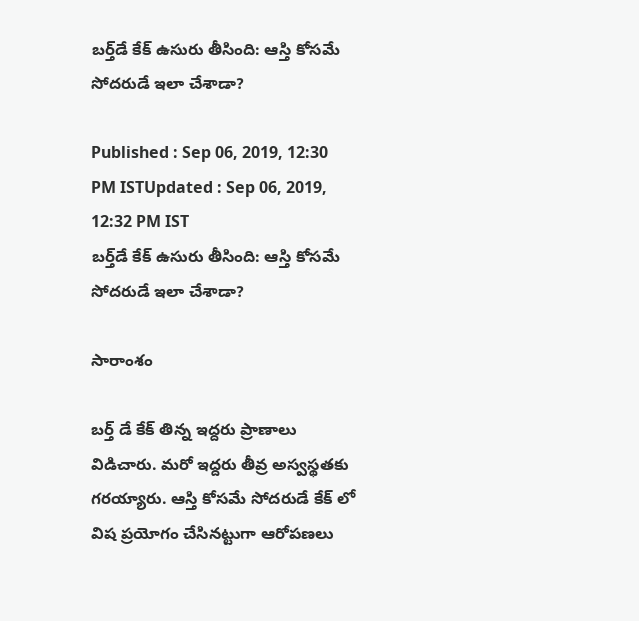బర్త్‌డే కేక్ ఉసురు తీసింది: ఆస్తి కోసమే సోదరుడే ఇలా చేశాడా?

Published : Sep 06, 2019, 12:30 PM ISTUpdated : Sep 06, 2019, 12:32 PM IST
బర్త్‌డే కేక్ ఉసురు తీసింది: ఆస్తి కోసమే సోదరుడే ఇలా చేశాడా?

సారాంశం

బర్త్ డే కేక్ తిన్న ఇద్దరు ప్రాణాలు విడిచారు. మరో ఇద్దరు తీవ్ర అస్వస్థతకు గరయ్యారు. ఆస్తి కోసమే సోదరుడే కేక్ లో విష ప్రయోగం చేసినట్టుగా ఆరోపణలు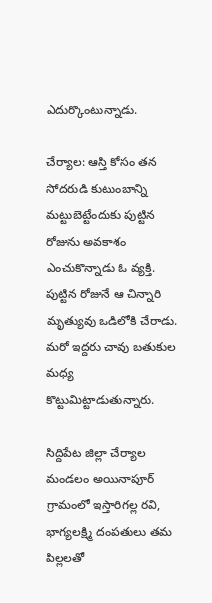ఎదుర్కొంటున్నాడు.

చేర్యాల: ఆస్తి కోసం తన సోదరుడి కుటుంబాన్ని మట్టుబెట్టేందుకు పుట్టిన రోజును అవకాశం ఎంచుకొన్నాడు ఓ వ్యక్తి.  పుట్టిన రోజునే ఆ చిన్నారి మృత్యువు ఒడిలోకి చేరాడు. మరో ఇద్దరు చావు బతుకుల మధ్య కొట్టుమిట్టాడుతున్నారు.

సిద్దిపేట జిల్లా చేర్యాల మండలం అయినాపూర్ గ్రామంలో ఇస్తారిగల్ల రవి, భాగ్యలక్ష్మి దంపతులు తమ పిల్లలతో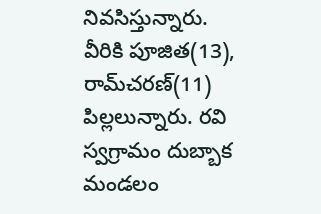నివసిస్తున్నారు. వీరికి పూజిత(13), రామ్‌చరణ్(11) పిల్లలున్నారు. రవి స్వగ్రామం దుబ్బాక మండలం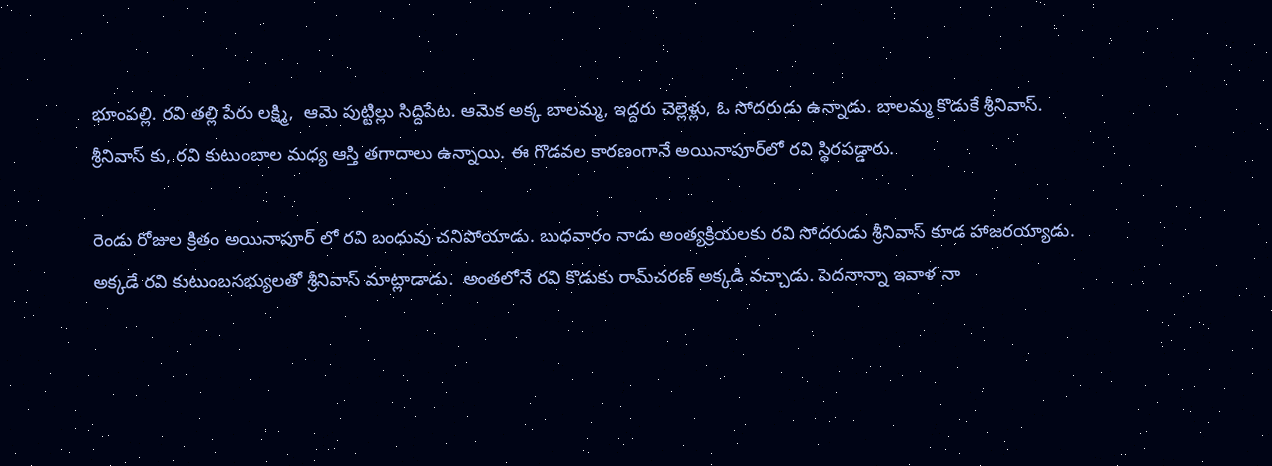భూంపల్లి. రవి తల్లి పేరు లక్ష్మి,  ఆమె పుట్టిల్లు సిద్దిపేట. ఆమెక అక్క బాలమ్మ, ఇద్దరు చెల్లెళ్లు, ఓ సోదరుడు ఉన్నాడు. బాలమ్మ కొడుకే శ్రీనివాస్. శ్రీనివాస్ కు, రవి కుటుంబాల మధ్య ఆస్తి తగాదాలు ఉన్నాయి. ఈ గొడవల కారణంగానే అయినాపూర్‌లో రవి స్థిరపడ్డారు.

రెండు రోజుల క్రితం అయినాపూర్ లో రవి బంధువు చనిపోయాడు. బుధవారం నాడు అంత్యక్రియలకు రవి సోదరుడు శ్రీనివాస్ కూడ హాజరయ్యాడు. అక్కడే రవి కుటుంబసభ్యులతో శ్రీనివాస్ మాట్లాడాడు.  అంతలోనే రవి కొడుకు రామ్‌చరణ్ అక్కడి వచ్చాడు. పెదనాన్నా ఇవాళ నా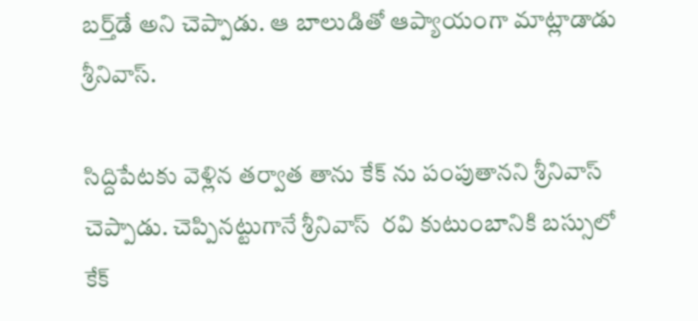బర్త్‌డే అని చెప్పాడు. ఆ బాలుడితో ఆప్యాయంగా మాట్లాడాడు శ్రీనివాస్.

సిద్దిపేటకు వెళ్లిన తర్వాత తాను కేక్ ను పంపుతానని శ్రీనివాస్ చెప్పాడు. చెప్పినట్టుగానే శ్రీనివాస్  రవి కుటుంబానికి బస్సులో కేక్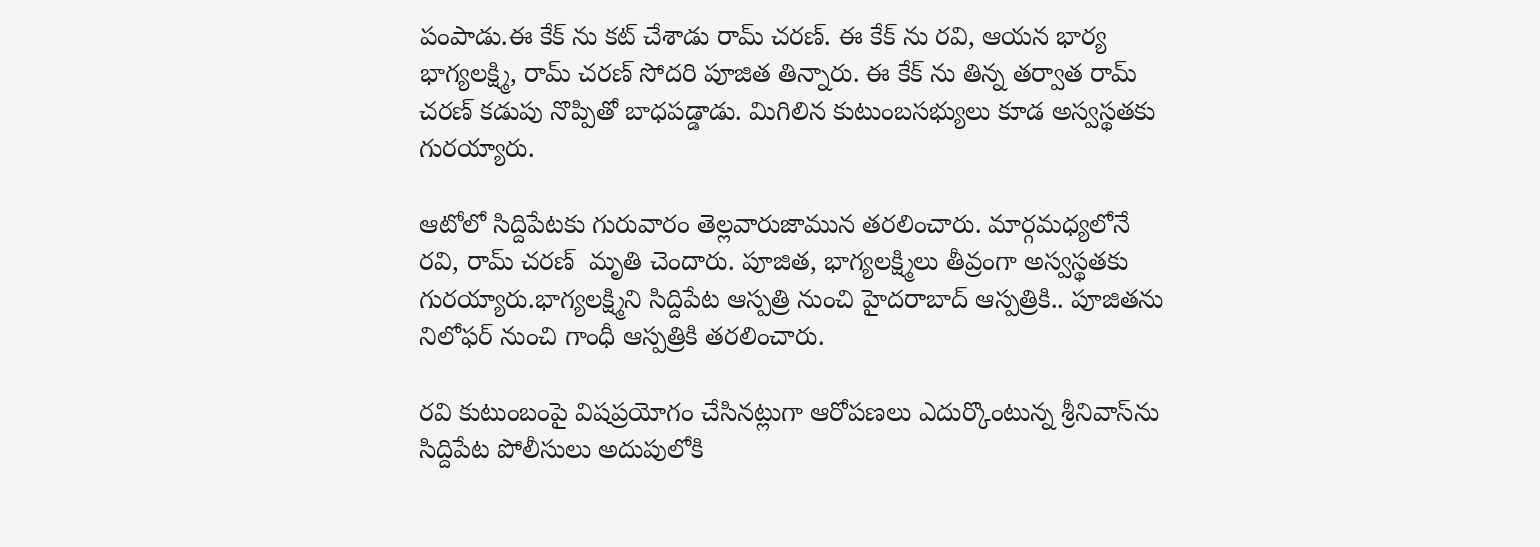పంపాడు.ఈ కేక్ ను కట్ చేశాడు రామ్ చరణ్. ఈ కేక్ ను రవి, ఆయన భార్య భాగ్యలక్ష్మి, రామ్ చరణ్ సోదరి పూజిత తిన్నారు. ఈ కేక్ ను తిన్న తర్వాత రామ్ చరణ్ కడుపు నొప్పితో బాధపడ్డాడు. మిగిలిన కుటుంబసభ్యులు కూడ అస్వస్థతకు గురయ్యారు.

ఆటోలో సిద్దిపేటకు గురువారం తెల్లవారుజామున తరలించారు. మార్గమధ్యలోనే  రవి, రామ్ చరణ్  మృతి చెందారు. పూజిత, భాగ్యలక్ష్మిలు తీవ్రంగా అస్వస్థతకు గురయ్యారు.భాగ్యలక్ష్మిని సిద్దిపేట ఆస్పత్రి నుంచి హైదరాబాద్‌ ఆస్పత్రికి.. పూజితను నిలోఫర్‌ నుంచి గాంధీ ఆస్పత్రికి తరలించారు.

రవి కుటుంబంపై విషప్రయోగం చేసినట్లుగా ఆరోపణలు ఎదుర్కొంటున్న శ్రీనివాస్‌ను సిద్దిపేట పోలీసులు అదుపులోకి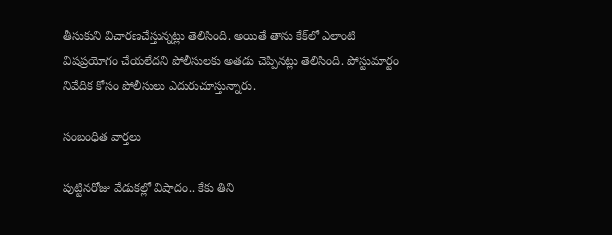తీసుకుని విచారణచేస్తున్నట్లు తెలిసింది. అయితే తాను కేక్‌లో ఎలాంటి విషప్రయోగం చేయలేదని పోలీసులకు అతడు చెప్పినట్లు తెలిసింది. పోస్టుమార్టం నివేదిక కోసం పోలీసులు ఎదురుచూస్తున్నారు.

సంబంధిత వార్తలు

పుట్టినరోజు వేడుకల్లో విషాదం.. కేకు తిని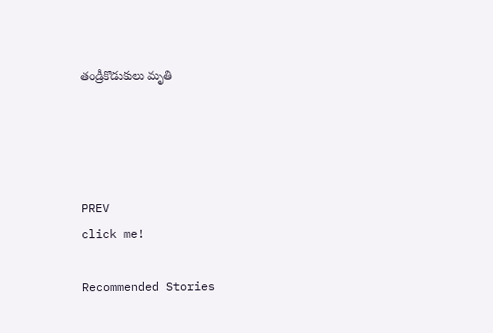తండ్రీకొడుకులు మృతి




PREV
click me!

Recommended Stories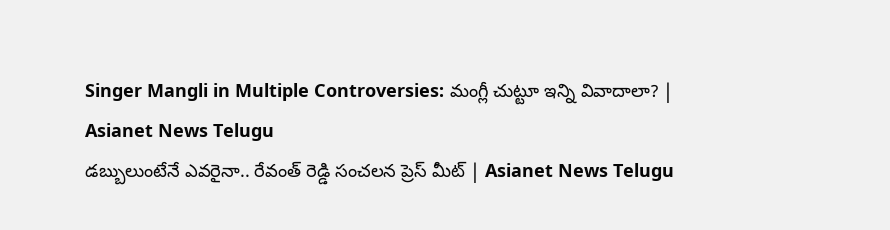Singer Mangli in Multiple Controversies: మంగ్లీ చుట్టూ ఇన్ని వివాదాలా? | Asianet News Telugu
డబ్బులుంటేనే ఎవరైనా.. రేవంత్ రెడ్డి సంచలన ప్రెస్ మీట్ | Asianet News Telugu